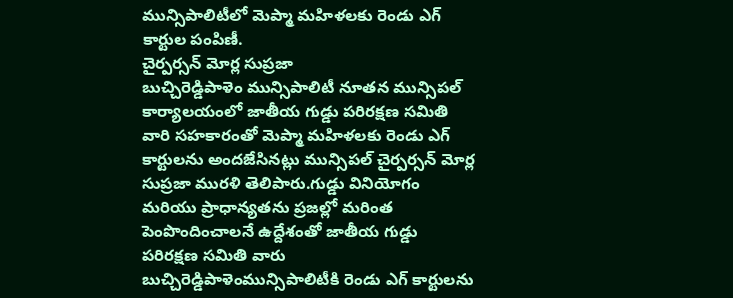మున్సిపాలిటీలో మెప్మా మహిళలకు రెండు ఎగ్ కార్టుల పంపిణీ.
చైర్పర్సన్ మోర్ల సుప్రజా
బుచ్చిరెడ్డిపాళెం మున్సిపాలిటీ నూతన మున్సిపల్ కార్యాలయంలో జాతీయ గుడ్డు పరిరక్షణ సమితి వారి సహకారంతో మెప్మా మహిళలకు రెండు ఎగ్ కార్టులను అందజేసినట్లు మున్సిపల్ చైర్పర్సన్ మోర్ల సుప్రజా మురళి తెలిపారు.గుడ్డు వినియోగం మరియు ప్రాధాన్యతను ప్రజల్లో మరింత పెంపొందించాలనే ఉద్దేశంతో జాతీయ గుడ్డు పరిరక్షణ సమితి వారు బుచ్చిరెడ్డిపాళెంమున్సిపాలిటీకి రెండు ఎగ్ కార్టులను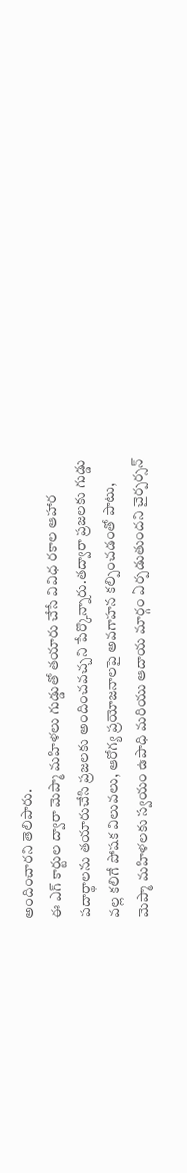అందించారని తెలిపారు.
ఈ ఎగ్ కార్టుల ద్వారా మెప్మా మహిళలు గుడ్డుతో తయారు చేసే వివిధ రకాల ఆహార పదార్థాలను తయారుచేసి ప్రజలకు అందించవచ్చని పేర్కొన్నారు.తద్వారా ప్రజలకు గుడ్డు వల్ల కలిగే పోషక విలువలు, ఆరోగ్య ప్రయోజనాలపై అవగాహన కల్పించడంతో పాటు, మెప్మా మహిళలకు స్వయం ఉపాధి మరియు ఆదాయ మార్గం ఏర్పడుతుందని చైర్పర్సన్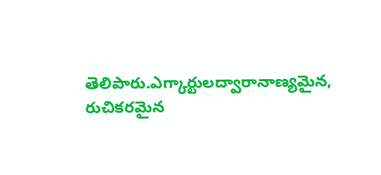తెలిపారు.ఎగ్కార్టులద్వారానాణ్యమైన, రుచికరమైన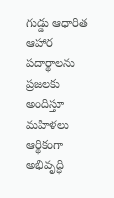గుడ్డు ఆధారిత ఆహార పదార్థాలను ప్రజలకు అందిస్తూ మహిళలు ఆర్థికంగా అభివృద్ధి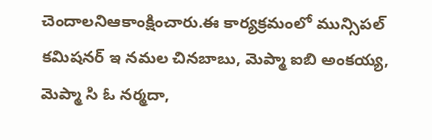చెందాలనిఆకాంక్షించారు.ఈ కార్యక్రమంలో మున్సిపల్ కమిషనర్ ఇ నమల చినబాబు, మెప్మా ఐబి అంకయ్య, మెప్మా సి ఓ నర్మదా,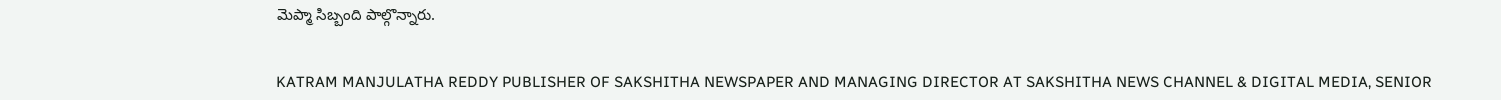మెప్మా సిబ్బంది పాల్గొన్నారు.


KATRAM MANJULATHA REDDY PUBLISHER OF SAKSHITHA NEWSPAPER AND MANAGING DIRECTOR AT SAKSHITHA NEWS CHANNEL & DIGITAL MEDIA, SENIOR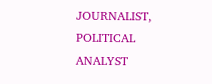JOURNALIST, POLITICAL ANALYST